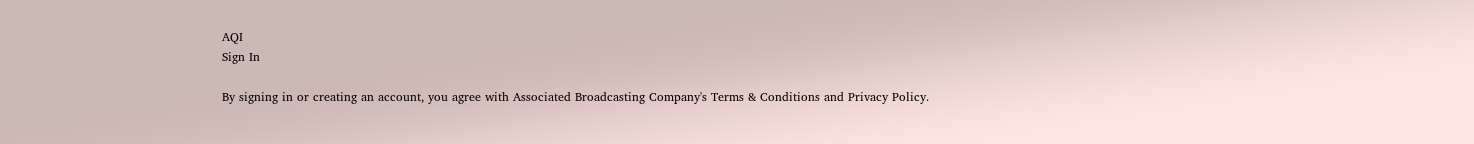AQI
Sign In

By signing in or creating an account, you agree with Associated Broadcasting Company's Terms & Conditions and Privacy Policy.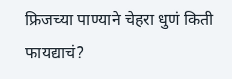फ्रिजच्या पाण्याने चेहरा धुणं किती फायद्याचं?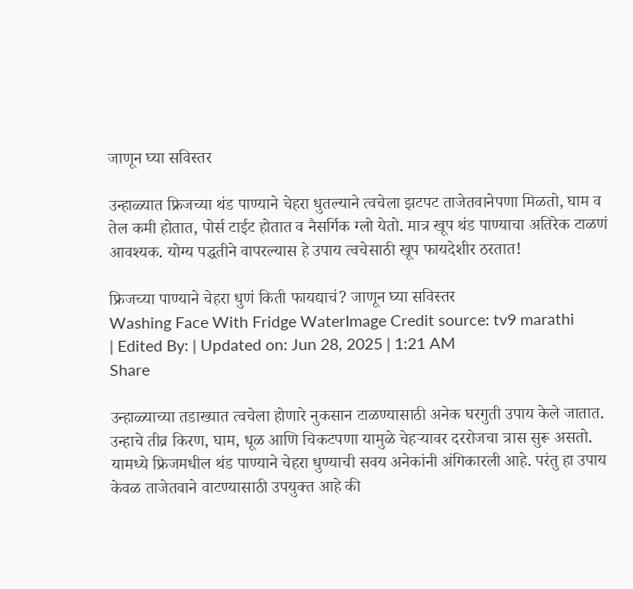जाणून घ्या सविस्तर

उन्हाळ्यात फ्रिजच्या थंड पाण्याने चेहरा धुतल्याने त्वचेला झटपट ताजेतवानेपणा मिळतो, घाम व तेल कमी होतात, पोर्स टाईट होतात व नैसर्गिक ग्लो येतो. मात्र खूप थंड पाण्याचा अतिरेक टाळणं आवश्यक. योग्य पद्धतीने वापरल्यास हे उपाय त्वचेसाठी खूप फायदेशीर ठरतात!

फ्रिजच्या पाण्याने चेहरा धुणं किती फायद्याचं? जाणून घ्या सविस्तर
Washing Face With Fridge WaterImage Credit source: tv9 marathi
| Edited By: | Updated on: Jun 28, 2025 | 1:21 AM
Share

उन्हाळ्याच्या तडाख्यात त्वचेला होणारे नुकसान टाळण्यासाठी अनेक घरगुती उपाय केले जातात. उन्हाचे तीव्र किरण, घाम, धूळ आणि चिकटपणा यामुळे चेहऱ्यावर दररोजचा त्रास सुरू असतो. यामध्ये फ्रिजमधील थंड पाण्याने चेहरा धुण्याची सवय अनेकांनी अंगिकारली आहे. परंतु हा उपाय केवळ ताजेतवाने वाटण्यासाठी उपयुक्त आहे की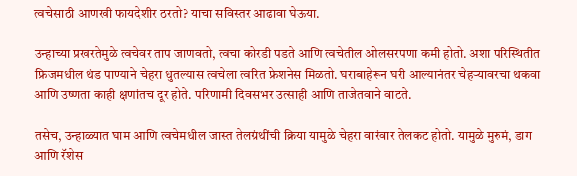त्वचेसाठी आणखी फायदेशीर ठरतो? याचा सविस्तर आढावा घेऊया.

उन्हाच्या प्रखरतेमुळे त्वचेवर ताप जाणवतो, त्वचा कोरडी पडते आणि त्वचेतील ओलसरपणा कमी होतो. अशा परिस्थितीत फ्रिजमधील थंड पाण्याने चेहरा धुतल्यास त्वचेला त्वरित फ्रेशनेस मिळतो. घराबाहेरून घरी आल्यानंतर चेहऱ्यावरचा थकवा आणि उष्णता काही क्षणांतच दूर होते. परिणामी दिवसभर उत्साही आणि ताजेतवाने वाटते.

तसेच, उन्हाळ्यात घाम आणि त्वचेमधील जास्त तेलग्रंथींची क्रिया यामुळे चेहरा वारंवार तेलकट होतो. यामुळे मुरुमं, डाग आणि रॅशेस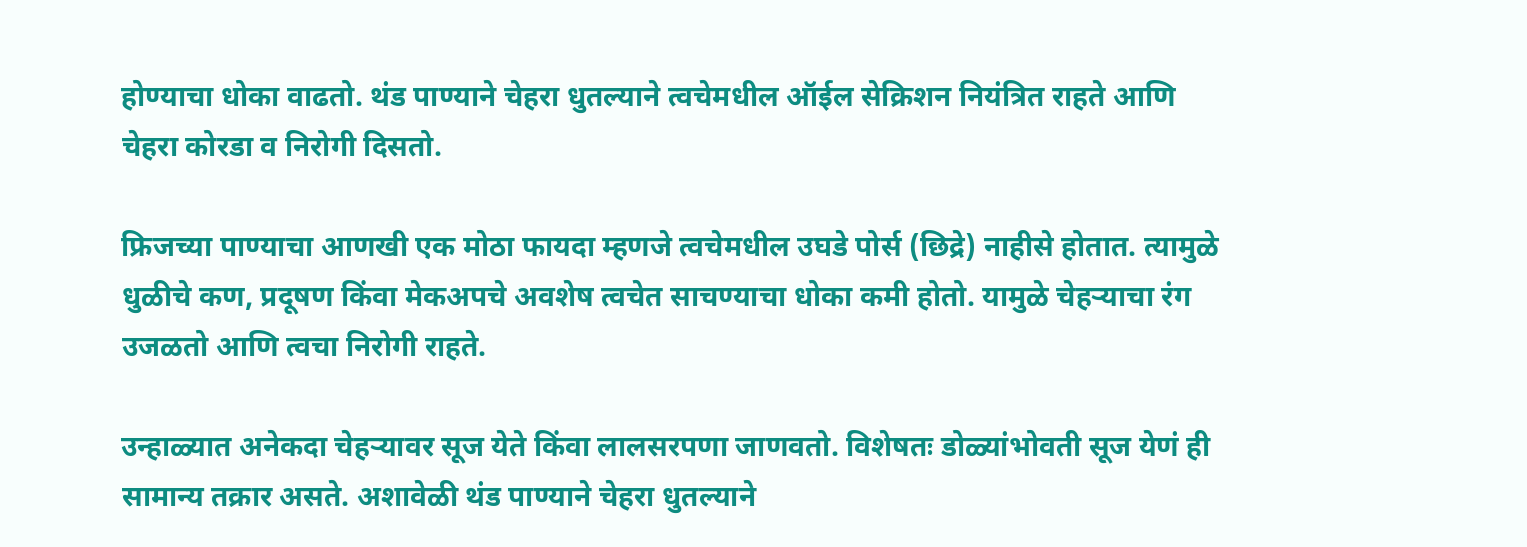होण्याचा धोका वाढतो. थंड पाण्याने चेहरा धुतल्याने त्वचेमधील ऑईल सेक्रिशन नियंत्रित राहते आणि चेहरा कोरडा व निरोगी दिसतो.

फ्रिजच्या पाण्याचा आणखी एक मोठा फायदा म्हणजे त्वचेमधील उघडे पोर्स (छिद्रे) नाहीसे होतात. त्यामुळे धुळीचे कण, प्रदूषण किंवा मेकअपचे अवशेष त्वचेत साचण्याचा धोका कमी होतो. यामुळे चेहऱ्याचा रंग उजळतो आणि त्वचा निरोगी राहते.

उन्हाळ्यात अनेकदा चेहऱ्यावर सूज येते किंवा लालसरपणा जाणवतो. विशेषतः डोळ्यांभोवती सूज येणं ही सामान्य तक्रार असते. अशावेळी थंड पाण्याने चेहरा धुतल्याने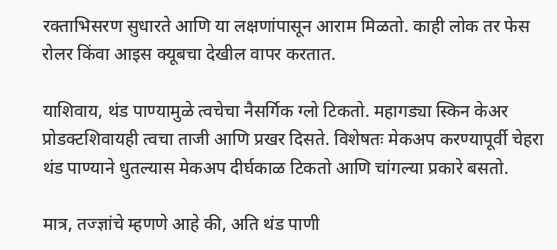रक्ताभिसरण सुधारते आणि या लक्षणांपासून आराम मिळतो. काही लोक तर फेस रोलर किंवा आइस क्यूबचा देखील वापर करतात.

याशिवाय, थंड पाण्यामुळे त्वचेचा नैसर्गिक ग्लो टिकतो. महागड्या स्किन केअर प्रोडक्टशिवायही त्वचा ताजी आणि प्रखर दिसते. विशेषतः मेकअप करण्यापूर्वी चेहरा थंड पाण्याने धुतल्यास मेकअप दीर्घकाळ टिकतो आणि चांगल्या प्रकारे बसतो.

मात्र, तज्ज्ञांचे म्हणणे आहे की, अति थंड पाणी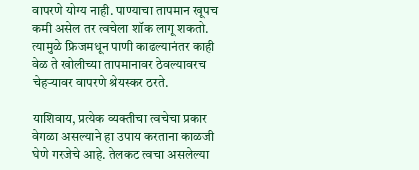वापरणे योग्य नाही. पाण्याचा तापमान खूपच कमी असेल तर त्वचेला शॉक लागू शकतो. त्यामुळे फ्रिजमधून पाणी काढल्यानंतर काही वेळ ते खोलीच्या तापमानावर ठेवल्यावरच चेहऱ्यावर वापरणे श्रेयस्कर ठरते.

याशिवाय, प्रत्येक व्यक्तीचा त्वचेचा प्रकार वेगळा असल्याने हा उपाय करताना काळजी घेणे गरजेचे आहे. तेलकट त्वचा असलेल्या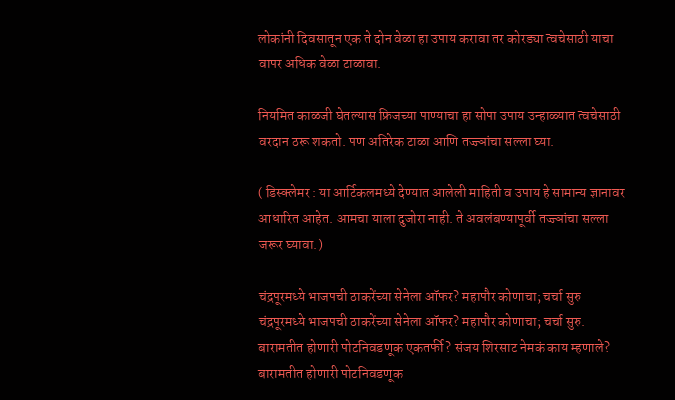लोकांनी दिवसातून एक ते दोन वेळा हा उपाय करावा तर कोरड्या त्वचेसाठी याचा वापर अधिक वेळा टाळावा.

नियमित काळजी घेतल्यास फ्रिजच्या पाण्याचा हा सोपा उपाय उन्हाळ्यात त्वचेसाठी वरदान ठरू शकतो. पण अतिरेक टाळा आणि तज्ज्ञांचा सल्ला घ्या.

( डिस्क्लेमर : या आर्टिकलमध्ये देण्यात आलेली माहिती व उपाय हे सामान्य ज्ञानावर आधारित आहेत. आमचा याला दुजोरा नाही. ते अवलंबण्यापूर्वी तज्ज्ञांचा सल्ला जरूर घ्यावा.)

चंद्रपूरमध्ये भाजपची ठाकरेंच्या सेनेला ऑफर? महापौर कोणाचा; चर्चा सुरु
चंद्रपूरमध्ये भाजपची ठाकरेंच्या सेनेला ऑफर? महापौर कोणाचा; चर्चा सुरु.
बारामतीत होणारी पोटनिवडणूक एकतर्फी? संजय शिरसाट नेमकं काय म्हणाले?
बारामतीत होणारी पोटनिवडणूक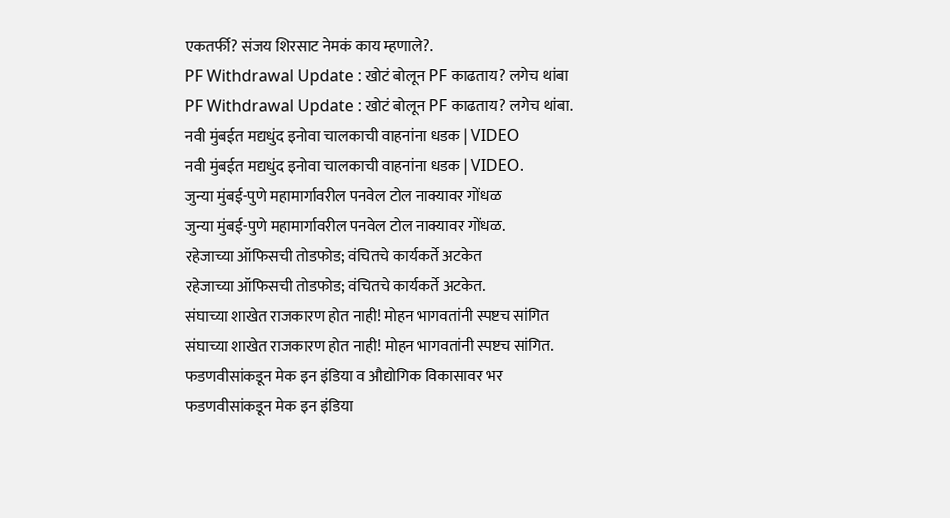एकतर्फी? संजय शिरसाट नेमकं काय म्हणाले?.
PF Withdrawal Update : खोटं बोलून PF काढताय? लगेच थांबा
PF Withdrawal Update : खोटं बोलून PF काढताय? लगेच थांबा.
नवी मुंबईत मद्यधुंद इनोवा चालकाची वाहनांना धडक | VIDEO
नवी मुंबईत मद्यधुंद इनोवा चालकाची वाहनांना धडक | VIDEO.
जुन्या मुंबई-पुणे महामार्गावरील पनवेल टोल नाक्यावर गोंधळ
जुन्या मुंबई-पुणे महामार्गावरील पनवेल टोल नाक्यावर गोंधळ.
रहेजाच्या ऑफिसची तोडफोड; वंचितचे कार्यकर्ते अटकेत
रहेजाच्या ऑफिसची तोडफोड; वंचितचे कार्यकर्ते अटकेत.
संघाच्या शाखेत राजकारण होत नाही! मोहन भागवतांनी स्पष्टच सांगित
संघाच्या शाखेत राजकारण होत नाही! मोहन भागवतांनी स्पष्टच सांगित.
फडणवीसांकडून मेक इन इंडिया व औद्योगिक विकासावर भर
फडणवीसांकडून मेक इन इंडिया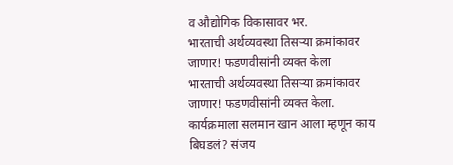व औद्योगिक विकासावर भर.
भारताची अर्थव्यवस्था तिसऱ्या क्रमांकावर जाणार! फडणवीसांनी व्यक्त केला
भारताची अर्थव्यवस्था तिसऱ्या क्रमांकावर जाणार! फडणवीसांनी व्यक्त केला.
कार्यक्रमाला सलमान खान आला म्हणून काय बिघडलं? संजय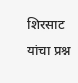शिरसाट यांचा प्रश्न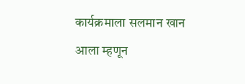कार्यक्रमाला सलमान खान आला म्हणून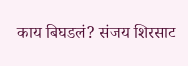काय बिघडलं? संजय शिरसाट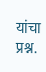यांचा प्रश्न.